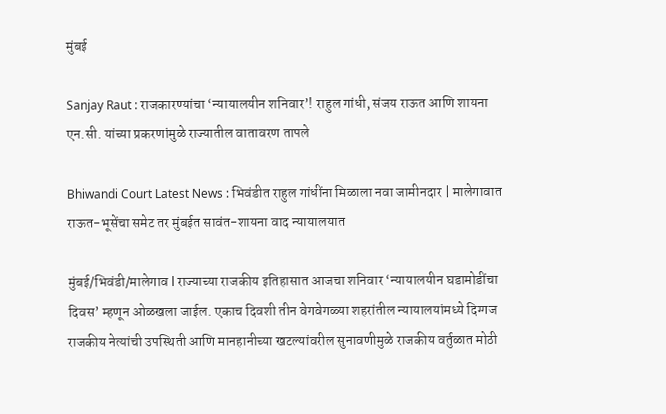मुंबई

Sanjay Raut : राजकारण्यांचा ‘न्यायालयीन शनिवार’! राहुल गांधी, संजय राऊत आणि शायना एन.सी. यांच्या प्रकरणांमुळे राज्यातील वातावरण तापले

Bhiwandi Court Latest News : भिवंडीत राहुल गांधींना मिळाला नवा जामीनदार | मालेगावात राऊत-भूसेंचा समेट तर मुंबईत सावंत-शायना वाद न्यायालयात

मुंबई/भिवंडी/मालेगाव l राज्याच्या राजकीय इतिहासात आजचा शनिवार ‘न्यायालयीन घडामोडींचा दिवस’ म्हणून ओळखला जाईल. एकाच दिवशी तीन वेगवेगळ्या शहरांतील न्यायालयांमध्ये दिग्गज राजकीय नेत्यांची उपस्थिती आणि मानहानीच्या खटल्यांवरील सुनावणीमुळे राजकीय वर्तुळात मोठी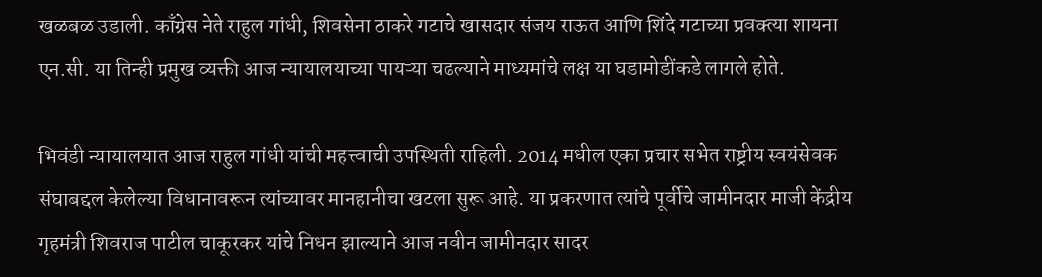खळबळ उडाली. काँग्रेस नेते राहुल गांधी, शिवसेना ठाकरे गटाचे खासदार संजय राऊत आणि शिंदे गटाच्या प्रवक्त्या शायना एन.सी. या तिन्ही प्रमुख व्यक्ती आज न्यायालयाच्या पायऱ्या चढल्याने माध्यमांचे लक्ष या घडामोडींकडे लागले होते.

भिवंडी न्यायालयात आज राहुल गांधी यांची महत्त्वाची उपस्थिती राहिली. 2014 मधील एका प्रचार सभेत राष्ट्रीय स्वयंसेवक संघाबद्दल केलेल्या विधानावरून त्यांच्यावर मानहानीचा खटला सुरू आहे. या प्रकरणात त्यांचे पूर्वीचे जामीनदार माजी केंद्रीय गृहमंत्री शिवराज पाटील चाकूरकर यांचे निधन झाल्याने आज नवीन जामीनदार सादर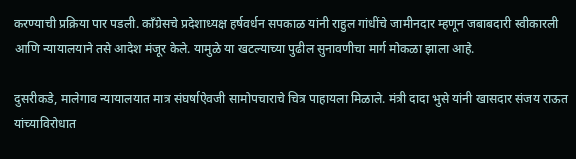करण्याची प्रक्रिया पार पडली. काँग्रेसचे प्रदेशाध्यक्ष हर्षवर्धन सपकाळ यांनी राहुल गांधींचे जामीनदार म्हणून जबाबदारी स्वीकारली आणि न्यायालयाने तसे आदेश मंजूर केले. यामुळे या खटल्याच्या पुढील सुनावणीचा मार्ग मोकळा झाला आहे.

दुसरीकडे, मालेगाव न्यायालयात मात्र संघर्षाऐवजी सामोपचाराचे चित्र पाहायला मिळाले. मंत्री दादा भुसे यांनी खासदार संजय राऊत यांच्याविरोधात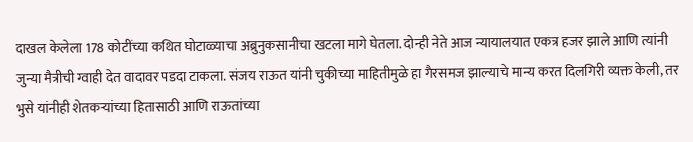दाखल केलेला 178 कोटींच्या कथित घोटाळ्याचा अब्रुनुकसानीचा खटला मागे घेतला. दोन्ही नेते आज न्यायालयात एकत्र हजर झाले आणि त्यांनी जुन्या मैत्रीची ग्वाही देत वादावर पडदा टाकला. संजय राऊत यांनी चुकीच्या माहितीमुळे हा गैरसमज झाल्याचे मान्य करत दिलगिरी व्यक्त केली, तर भुसे यांनीही शेतकऱ्यांच्या हितासाठी आणि राऊतांच्या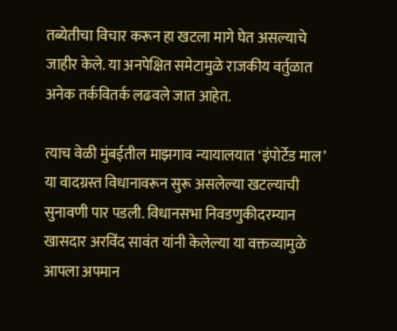तब्येतीचा विचार करून हा खटला मागे घेत असल्याचे जाहीर केले. या अनपेक्षित समेटामुळे राजकीय वर्तुळात अनेक तर्कवितर्क लढवले जात आहेत.

त्याच वेळी मुंबईतील माझगाव न्यायालयात ‘इंपोर्टेड माल’ या वादग्रस्त विधानावरून सुरू असलेल्या खटल्याची सुनावणी पार पडली. विधानसभा निवडणुकीदरम्यान खासदार अरविंद सावंत यांनी केलेल्या या वक्तव्यामुळे आपला अपमान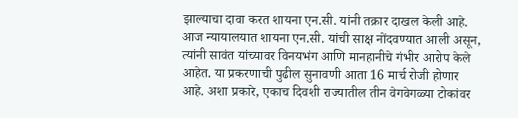झाल्याचा दावा करत शायना एन.सी. यांनी तक्रार दाखल केली आहे. आज न्यायालयात शायना एन.सी. यांची साक्ष नोंदवण्यात आली असून, त्यांनी सावंत यांच्यावर विनयभंग आणि मानहानीचे गंभीर आरोप केले आहेत. या प्रकरणाची पुढील सुनावणी आता 16 मार्च रोजी होणार आहे. अशा प्रकारे, एकाच दिवशी राज्यातील तीन वेगवेगळ्या टोकांवर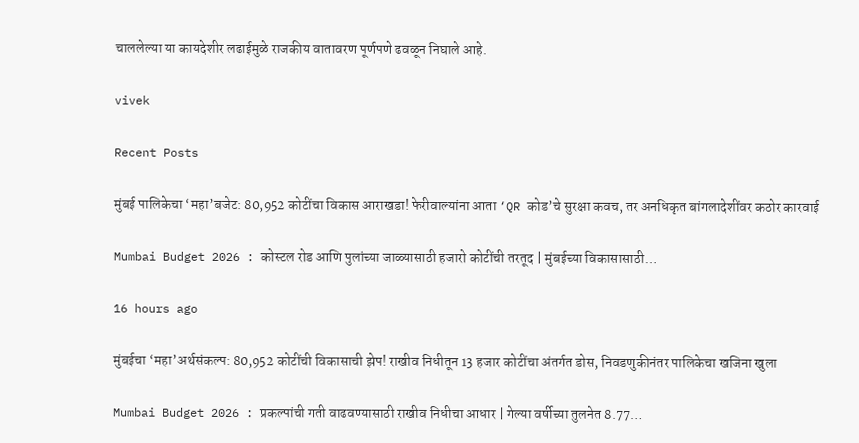चाललेल्या या कायदेशीर लढाईमुळे राजकीय वातावरण पूर्णपणे ढवळून निघाले आहे.

vivek

Recent Posts

मुंबई पालिकेचा ‘महा’बजेट: 80,952 कोटींचा विकास आराखडा! फेरीवाल्यांना आता ‘QR कोड’चे सुरक्षा कवच, तर अनधिकृत बांगलादेशींवर कठोर कारवाई

Mumbai Budget 2026 : कोस्टल रोड आणि पुलांच्या जाळ्यासाठी हजारो कोटींची तरतूद | मुंबईच्या विकासासाठी…

16 hours ago

मुंबईचा ‘महा’अर्थसंकल्प: 80,952 कोटींची विकासाची झेप! राखीव निधीतून 13 हजार कोटींचा अंतर्गत डोस, निवडणुकीनंतर पालिकेचा खजिना खुला

Mumbai Budget 2026 : प्रकल्पांची गती वाढवण्यासाठी राखीव निधीचा आधार | गेल्या वर्षीच्या तुलनेत 8.77…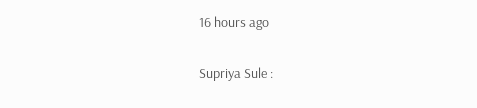16 hours ago

Supriya Sule :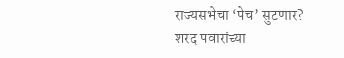राज्यसभेचा ‘पेच’ सुटणार? शरद पवारांच्या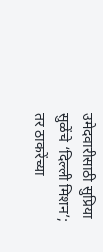उमेदवारीसाठी सुप्रिया सुळेंचे ‘दिल्ली मिशन’; तर ठाकरेंच्या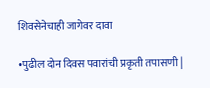शिवसेनेचाही जागेवर दावा

•पुढील दोन दिवस पवारांची प्रकृती तपासणी |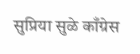सुप्रिया सुळे काँग्रेस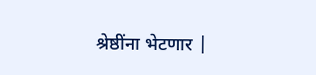श्रेष्ठींना भेटणार |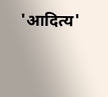'आदित्य'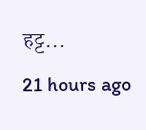हट्ट…

21 hours ago